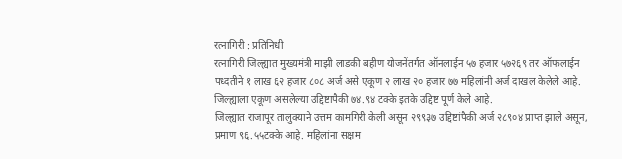रत्नागिरी : प्रतिनिधी
रत्नागिरी जिल्ह्यात मुख्यमंत्री माझी लाडकी बहीण योजनेंतर्गत ऑनलाईन ५७ हजार ५७२६९ तर ऑफलाईन पध्दतीने १ लाख ६२ हजार ८०८ अर्ज असे एकूण २ लाख २० हजार ७७ महिलांनी अर्ज दाखल केलेले आहे. जिल्ह्याला एकूण असलेल्या उद्दिष्टापैकी ७४.९४ टक्के इतके उद्दिष्ट पूर्ण केले आहे.
जिल्ह्यात राजापूर तालुक्याने उत्तम कामगिरी केली असून २९९३७ उद्दिष्टांपैकी अर्ज २८९०४ प्राप्त झाले असून, प्रमाण ९६.५५टक्के आहे. महिलांना सक्षम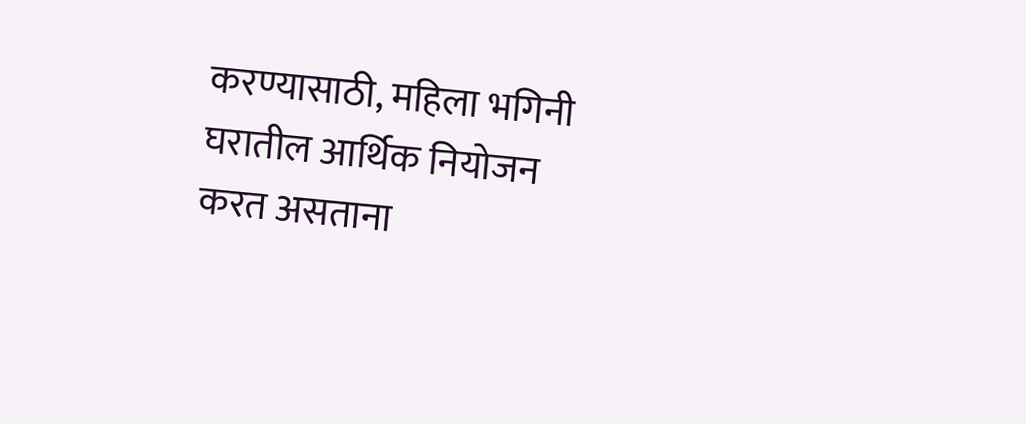करण्यासाठी, महिला भगिनी घरातील आर्थिक नियोजन करत असताना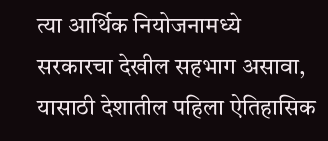त्या आर्थिक नियोजनामध्ये सरकारचा देखील सहभाग असावा, यासाठी देशातील पहिला ऐतिहासिक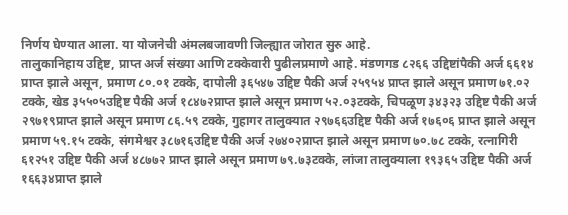निर्णय घेण्यात आला. या योजनेची अंमलबजावणी जिल्ह्यात जोरात सुरु आहे.
तालुकानिहाय उद्दिष्ट, प्राप्त अर्ज संख्या आणि टक्केवारी पुढीलप्रमाणे आहे. मंडणगड ८२६६ उद्दिष्टांपैकी अर्ज ६६१४ प्राप्त झाले असून, प्रमाण ८०.०१ टक्के, दापोली ३६५४७ उद्दिष्ट पैकी अर्ज २५९५४ प्राप्त झाले असून प्रमाण ७१.०२ टक्के, खेड ३५५०५उद्दिष्ट पैकी अर्ज १८४७२प्राप्त झाले असून प्रमाण ५२.०३टक्के, चिपळूण ३४३२३ उद्दिष्ट पैकी अर्ज २९७१९प्राप्त झाले असून प्रमाण ८६.५९ टक्के, गुहागर तालुक्यात २९७६६उद्दिष्ट पैकी अर्ज १७६०६ प्राप्त झाले असून प्रमाण ५९.१५ टक्के, संगमेश्वर ३८७१६उद्दिष्ट पैकी अर्ज २७४०२प्राप्त झाले असून प्रमाण ७०.७८ टक्के, रत्नागिरी ६१२५१ उद्दिष्ट पैकी अर्ज ४८७७२ प्राप्त झाले असून प्रमाण ७९.७३टक्के, लांजा तालुक्याला १९३६५ उद्दिष्ट पैकी अर्ज १६६३४प्राप्त झाले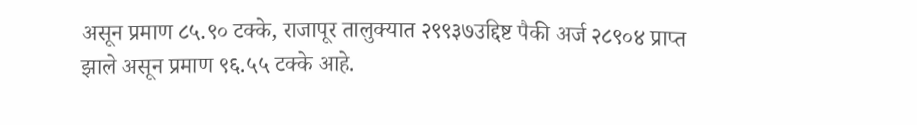असून प्रमाण ८५.९० टक्के, राजापूर तालुक्यात २९९३७उद्दिष्ट पैकी अर्ज २८९०४ प्राप्त झाले असून प्रमाण ९६.५५ टक्के आहे.